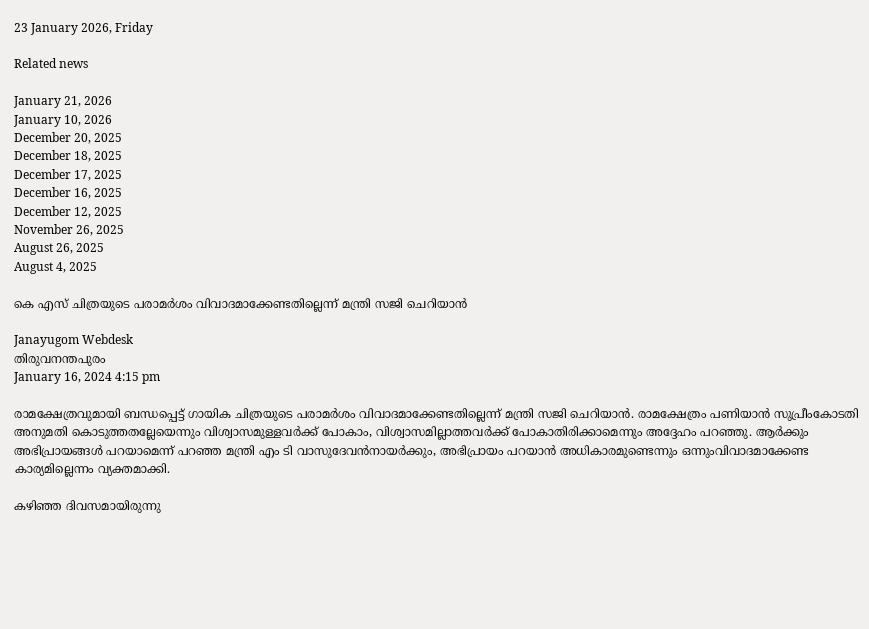23 January 2026, Friday

Related news

January 21, 2026
January 10, 2026
December 20, 2025
December 18, 2025
December 17, 2025
December 16, 2025
December 12, 2025
November 26, 2025
August 26, 2025
August 4, 2025

കെ എസ് ചിത്രയുടെ പരാമര്‍ശം വിവാദമാക്കേണ്ടതില്ലെന്ന് മന്ത്രി സജി ചെറിയാന്‍

Janayugom Webdesk
തിരുവനന്തപുരം
January 16, 2024 4:15 pm

രാമക്ഷേത്രവുമായി ബന്ധപ്പെട്ട് ഗായിക ചിത്രയുടെ പരാമര്‍ശം വിവാദമാക്കേണ്ടതില്ലെന്ന് മന്ത്രി സജി ചെറിയാന്‍. രാമക്ഷേത്രം പണിയാന്‍ സുപ്രീംകോടതി അനുമതി കൊടുത്തതല്ലേയെന്നും വിശ്വാസമുള്ളവര്‍ക്ക് പോകാം, വിശ്വാസമില്ലാത്തവര്‍ക്ക് പോകാതിരിക്കാമെന്നും അദ്ദേഹം പറഞ്ഞു. ആര്‍ക്കും അഭിപ്രായങ്ങള്‍ പറയാമെന്ന് പറഞ്ഞ മന്ത്രി എം ടി വാസുദേവന്‍നായര്‍ക്കും, അഭിപ്രായം പറയാന്‍ അധികാരമുണ്ടെന്നും ഒന്നുംവിവാദമാക്കേണ്ട കാര്യമില്ലെന്നം വ്യക്തമാക്കി.

കഴിഞ്ഞ ദിവസമായിരുന്നു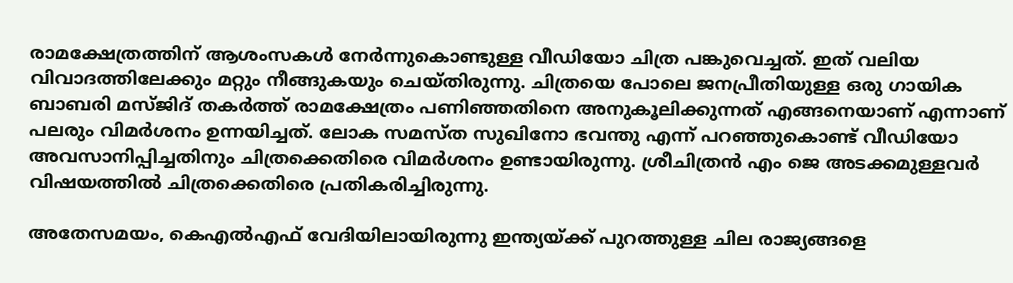രാമക്ഷേത്രത്തിന് ആശംസകൾ നേർന്നുകൊണ്ടുള്ള വീഡിയോ ചിത്ര പങ്കുവെച്ചത്. ഇത് വലിയ വിവാദത്തിലേക്കും മറ്റും നീങ്ങുകയും ചെയ്തിരുന്നു. ചിത്രയെ പോലെ ജനപ്രീതിയുള്ള ഒരു ഗായിക ബാബരി മസ്ജിദ് തകർത്ത് രാമക്ഷേത്രം പണിഞ്ഞതിനെ അനുകൂലിക്കുന്നത് എങ്ങനെയാണ് എന്നാണ് പലരും വിമർശനം ഉന്നയിച്ചത്. ലോക സമസ്ത സുഖിനോ ഭവന്തു എന്ന് പറഞ്ഞുകൊണ്ട് വീഡിയോ അവസാനിപ്പിച്ചതിനും ചിത്രക്കെതിരെ വിമർശനം ഉണ്ടായിരുന്നു. ശ്രീചിത്രൻ എം ജെ അടക്കമുള്ളവർ വിഷയത്തിൽ ചിത്രക്കെതിരെ പ്രതികരിച്ചിരുന്നു.

അതേസമയം, കെഎൽഎഫ് വേദിയിലായിരുന്നു ഇന്ത്യയ്ക്ക് പുറത്തുള്ള ചില രാജ്യങ്ങളെ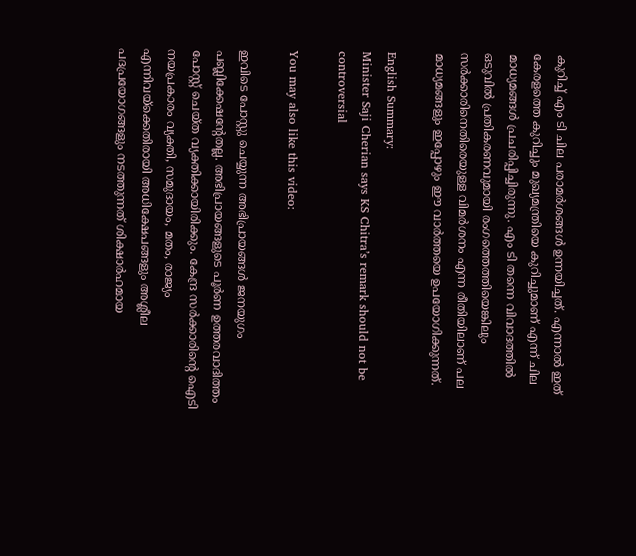കുറിച്ച് എം ടി ചില പരാമർശങ്ങൾ ഉന്നയിച്ചത്. എന്നാൽ ഇത് കേരളത്തെ കുറിച്ചും മുഖ്യമന്ത്രിയെ കുറിച്ചുമാണ് എന്ന് ചില മാധ്യമങ്ങൾ പ്രചരിപ്പിച്ചിരുന്നു. എം ടി തന്നെ വിവാദത്തിൽ ഒടുവിൽ പ്രതികരണവുമായി രംഗത്തെത്തിയെങ്കിലും സർക്കാരിനെതിരെയുള്ള വിമർശനം എന്ന രീതിയിലാണ് പല മാധ്യമങ്ങളും ഇപ്പോഴും ഈ വാർത്തയെ ഉപയോഗിക്കുന്നത്.

English Summary:
Minister Saji Cherian says KS Chitra’s remark should not be controversial

You may also like this video:

ഇവിടെ പോസ്റ്റു ചെയ്യുന്ന അഭിപ്രായങ്ങള്‍ ജനയുഗം പബ്ലിക്കേഷന്റേതല്ല. അഭിപ്രായങ്ങളുടെ പൂര്‍ണ ഉത്തരവാദിത്തം പോസ്റ്റ് ചെയ്ത വ്യക്തിക്കായിരിക്കും. കേന്ദ്ര സര്‍ക്കാരിന്റെ ഐടി നയപ്രകാരം വ്യക്തി, സമുദായം, മതം, രാജ്യം എന്നിവയ്‌ക്കെതിരായി അധിക്ഷേപങ്ങളും അശ്ലീല പദപ്രയോഗങ്ങളും നടത്തുന്നത് ശിക്ഷാര്‍ഹമായ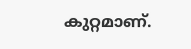കുറ്റമാണ്.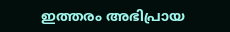ഇത്തരം അഭിപ്രായ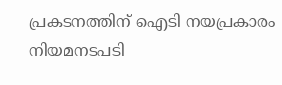പ്രകടനത്തിന് ഐടി നയപ്രകാരം നിയമനടപടി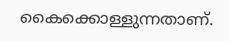കൈക്കൊള്ളുന്നതാണ്.